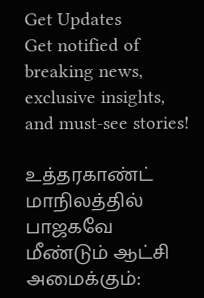Get Updates
Get notified of breaking news, exclusive insights, and must-see stories!

உத்தரகாண்ட் மாநிலத்தில் பாஜகவே மீண்டும் ஆட்சி அமைக்கும்: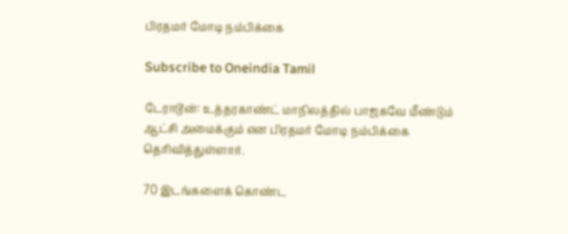பிரதமர் மோடி நம்பிக்கை

Subscribe to Oneindia Tamil

டேராடூன்: உத்தரகாண்ட் மாநிலத்தில் பாஜகவே மீண்டும் ஆட்சி அமைக்கும் என பிரதமர் மோடி நம்பிக்கை தெரிவித்துள்ளார்.

70 இடங்களைக் கொண்ட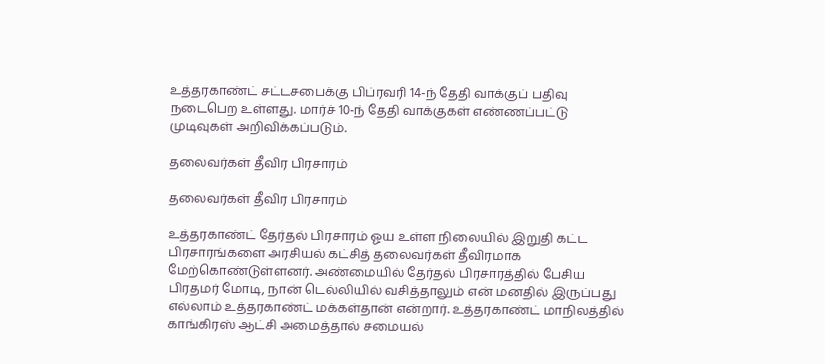உத்தரகாண்ட் சட்டசபைக்கு பிப்ரவரி 14-ந் தேதி வாக்குப் பதிவு நடைபெற உள்ளது. மார்ச் 10-ந் தேதி வாக்குகள் எண்ணப்பட்டு முடிவுகள் அறிவிக்கப்படும்.

தலைவர்கள் தீவிர பிரசாரம்

தலைவர்கள் தீவிர பிரசாரம்

உத்தரகாண்ட் தேர்தல் பிரசாரம் ஓய உள்ள நிலையில் இறுதி கட்ட பிரசாரங்களை அரசியல் கட்சித் தலைவர்கள் தீவிரமாக மேற்கொண்டுள்ளனர். அண்மையில் தேர்தல் பிரசாரத்தில் பேசிய பிரதமர் மோடி, நான் டெல்லியில் வசித்தாலும் என் மனதில் இருப்பது எல்லாம் உத்தரகாண்ட் மக்கள்தான் என்றார். உத்தரகாண்ட் மாநிலத்தில் காங்கிரஸ் ஆட்சி அமைத்தால் சமையல்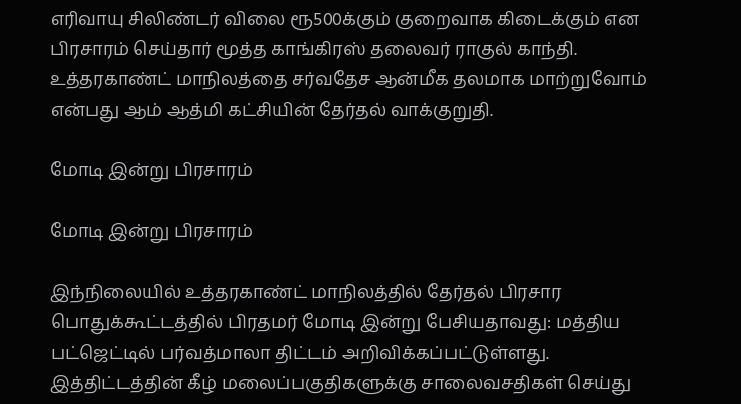எரிவாயு சிலிண்டர் விலை ரூ500க்கும் குறைவாக கிடைக்கும் என பிரசாரம் செய்தார் மூத்த காங்கிரஸ் தலைவர் ராகுல் காந்தி. உத்தரகாண்ட் மாநிலத்தை சர்வதேச ஆன்மீக தலமாக மாற்றுவோம் என்பது ஆம் ஆத்மி கட்சியின் தேர்தல் வாக்குறுதி.

மோடி இன்று பிரசாரம்

மோடி இன்று பிரசாரம்

இந்நிலையில் உத்தரகாண்ட் மாநிலத்தில் தேர்தல் பிரசார பொதுக்கூட்டத்தில் பிரதமர் மோடி இன்று பேசியதாவது: மத்திய பட்ஜெட்டில் பர்வத்மாலா திட்டம் அறிவிக்கப்பட்டுள்ளது. இத்திட்டத்தின் கீழ் மலைப்பகுதிகளுக்கு சாலைவசதிகள் செய்து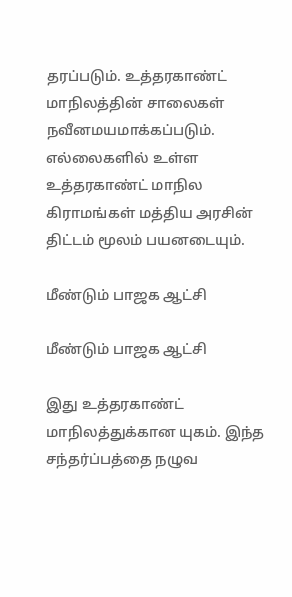தரப்படும். உத்தரகாண்ட் மாநிலத்தின் சாலைகள் நவீனமயமாக்கப்படும். எல்லைகளில் உள்ள உத்தரகாண்ட் மாநில கிராமங்கள் மத்திய அரசின் திட்டம் மூலம் பயனடையும்.

மீண்டும் பாஜக ஆட்சி

மீண்டும் பாஜக ஆட்சி

இது உத்தரகாண்ட் மாநிலத்துக்கான யுகம். இந்த சந்தர்ப்பத்தை நழுவ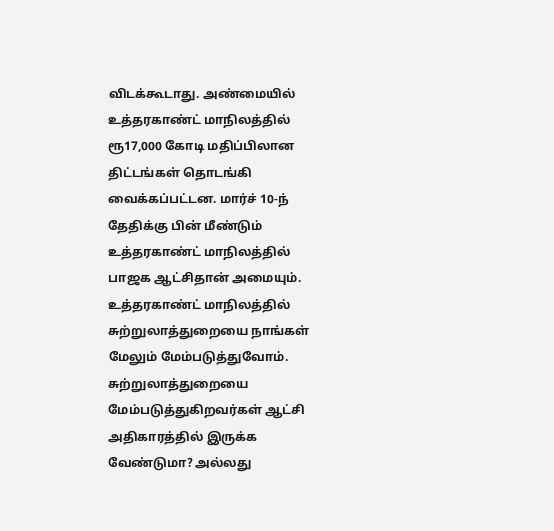விடக்கூடாது. அண்மையில் உத்தரகாண்ட் மாநிலத்தில் ரூ17,000 கோடி மதிப்பிலான திட்டங்கள் தொடங்கி வைக்கப்பட்டன. மார்ச் 10-ந் தேதிக்கு பின் மீண்டும் உத்தரகாண்ட் மாநிலத்தில் பாஜக ஆட்சிதான் அமையும். உத்தரகாண்ட் மாநிலத்தில் சுற்றுலாத்துறையை நாங்கள் மேலும் மேம்படுத்துவோம். சுற்றுலாத்துறையை மேம்படுத்துகிறவர்கள் ஆட்சி அதிகாரத்தில் இருக்க வேண்டுமா? அல்லது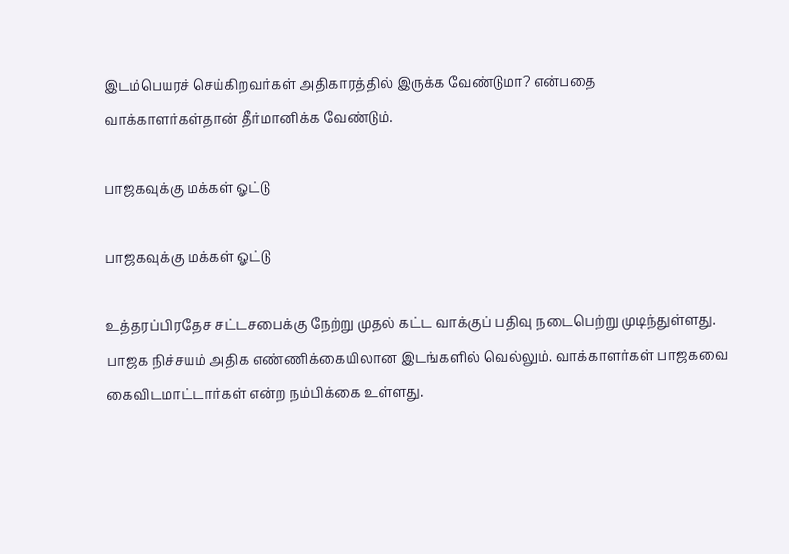இடம்பெயரச் செய்கிறவர்கள் அதிகாரத்தில் இருக்க வேண்டுமா? என்பதை வாக்காளர்கள்தான் தீர்மானிக்க வேண்டும்.

பாஜகவுக்கு மக்கள் ஓட்டு

பாஜகவுக்கு மக்கள் ஓட்டு

உத்தரப்பிரதேச சட்டசபைக்கு நேற்று முதல் கட்ட வாக்குப் பதிவு நடைபெற்று முடிந்துள்ளது. பாஜக நிச்சயம் அதிக எண்ணிக்கையிலான இடங்களில் வெல்லும். வாக்காளர்கள் பாஜகவை கைவிடமாட்டார்கள் என்ற நம்பிக்கை உள்ளது.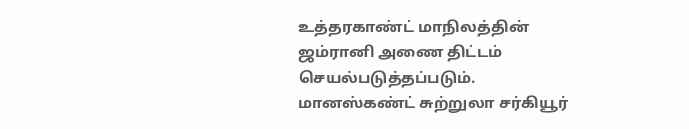உத்தரகாண்ட் மாநிலத்தின் ஜம்ரானி அணை திட்டம் செயல்படுத்தப்படும். மானஸ்கண்ட் சுற்றுலா சர்கியூர்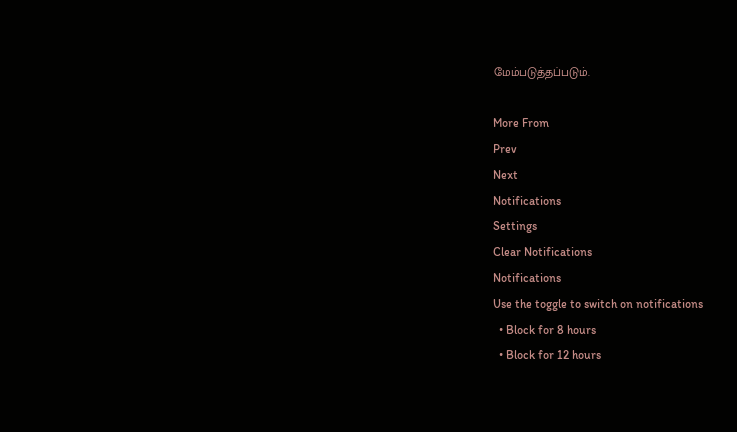மேம்படுத்தப்படும்.

More From
Prev
Next
Notifications
Settings
Clear Notifications
Notifications
Use the toggle to switch on notifications
  • Block for 8 hours
  • Block for 12 hours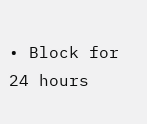• Block for 24 hours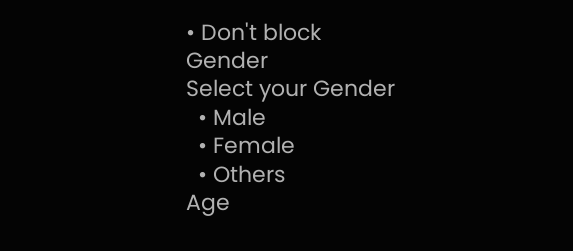• Don't block
Gender
Select your Gender
  • Male
  • Female
  • Others
Age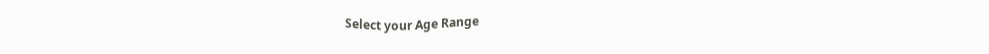Select your Age Range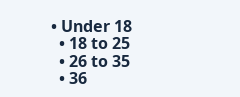• Under 18
  • 18 to 25
  • 26 to 35
  • 36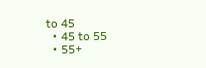to 45
  • 45 to 55
  • 55+